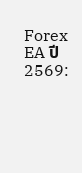Forex EA ปี 2569: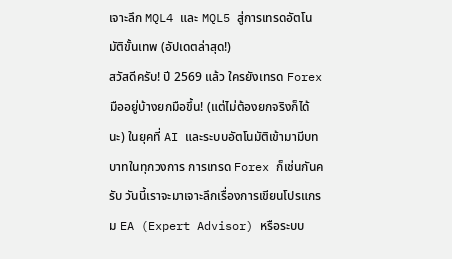เจาะลึก MQL4 และ MQL5 สู่การเทรดอัตโนมัติขั้นเทพ (อัปเดตล่าสุด!)
สวัสดีครับ! ปี 2569 แล้ว ใครยังเทรด Forex มืออยู่บ้างยกมือขึ้น! (แต่ไม่ต้องยกจริงก็ได้นะ) ในยุคที่ AI และระบบอัตโนมัติเข้ามามีบทบาทในทุกวงการ การเทรด Forex ก็เช่นกันครับ วันนี้เราจะมาเจาะลึกเรื่องการเขียนโปรแกรม EA (Expert Advisor) หรือระบบ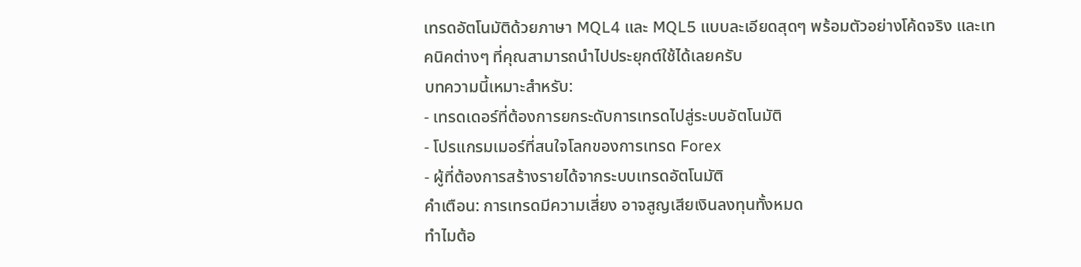เทรดอัตโนมัติด้วยภาษา MQL4 และ MQL5 แบบละเอียดสุดๆ พร้อมตัวอย่างโค้ดจริง และเทคนิคต่างๆ ที่คุณสามารถนำไปประยุกต์ใช้ได้เลยครับ
บทความนี้เหมาะสำหรับ:
- เทรดเดอร์ที่ต้องการยกระดับการเทรดไปสู่ระบบอัตโนมัติ
- โปรแกรมเมอร์ที่สนใจโลกของการเทรด Forex
- ผู้ที่ต้องการสร้างรายได้จากระบบเทรดอัตโนมัติ
คำเตือน: การเทรดมีความเสี่ยง อาจสูญเสียเงินลงทุนทั้งหมด
ทำไมต้อ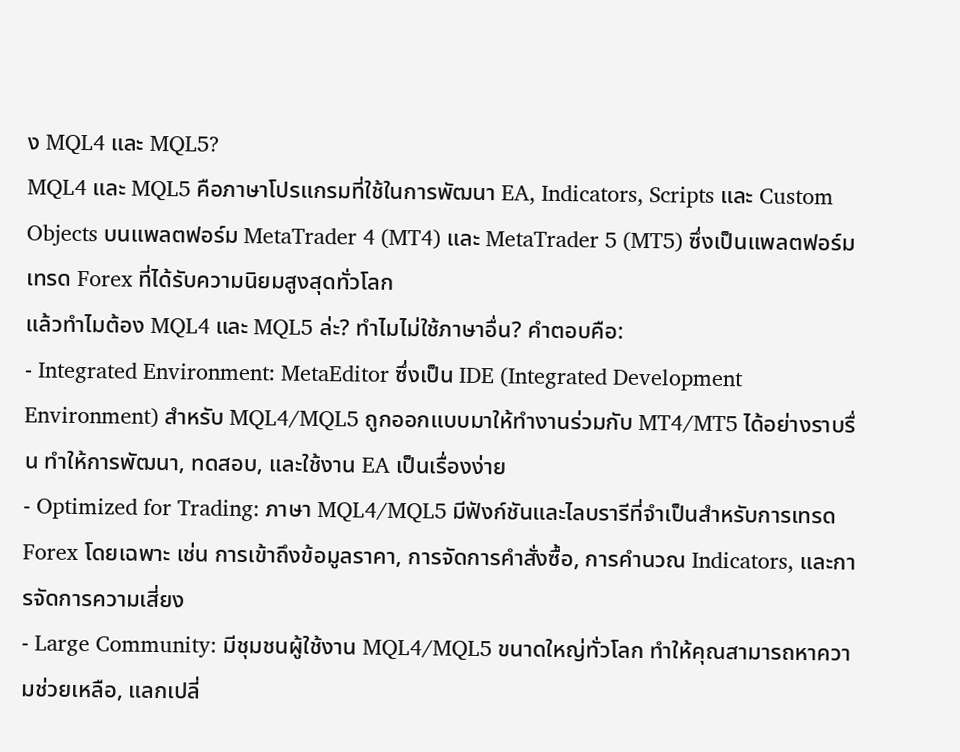ง MQL4 และ MQL5?
MQL4 และ MQL5 คือภาษาโปรแกรมที่ใช้ในการพัฒนา EA, Indicators, Scripts และ Custom Objects บนแพลตฟอร์ม MetaTrader 4 (MT4) และ MetaTrader 5 (MT5) ซึ่งเป็นแพลตฟอร์มเทรด Forex ที่ได้รับความนิยมสูงสุดทั่วโลก
แล้วทำไมต้อง MQL4 และ MQL5 ล่ะ? ทำไมไม่ใช้ภาษาอื่น? คำตอบคือ:
- Integrated Environment: MetaEditor ซึ่งเป็น IDE (Integrated Development Environment) สำหรับ MQL4/MQL5 ถูกออกแบบมาให้ทำงานร่วมกับ MT4/MT5 ได้อย่างราบรื่น ทำให้การพัฒนา, ทดสอบ, และใช้งาน EA เป็นเรื่องง่าย
- Optimized for Trading: ภาษา MQL4/MQL5 มีฟังก์ชันและไลบรารีที่จำเป็นสำหรับการเทรด Forex โดยเฉพาะ เช่น การเข้าถึงข้อมูลราคา, การจัดการคำสั่งซื้อ, การคำนวณ Indicators, และการจัดการความเสี่ยง
- Large Community: มีชุมชนผู้ใช้งาน MQL4/MQL5 ขนาดใหญ่ทั่วโลก ทำให้คุณสามารถหาความช่วยเหลือ, แลกเปลี่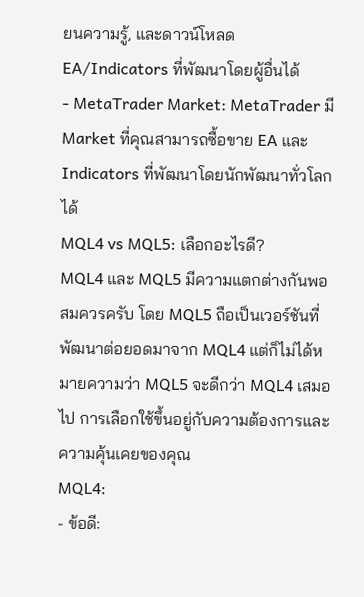ยนความรู้, และดาวน์โหลด EA/Indicators ที่พัฒนาโดยผู้อื่นได้
- MetaTrader Market: MetaTrader มี Market ที่คุณสามารถซื้อขาย EA และ Indicators ที่พัฒนาโดยนักพัฒนาทั่วโลกได้
MQL4 vs MQL5: เลือกอะไรดี?
MQL4 และ MQL5 มีความแตกต่างกันพอสมควรครับ โดย MQL5 ถือเป็นเวอร์ชันที่พัฒนาต่อยอดมาจาก MQL4 แต่ก็ไม่ได้หมายความว่า MQL5 จะดีกว่า MQL4 เสมอไป การเลือกใช้ขึ้นอยู่กับความต้องการและความคุ้นเคยของคุณ
MQL4:
- ข้อดี: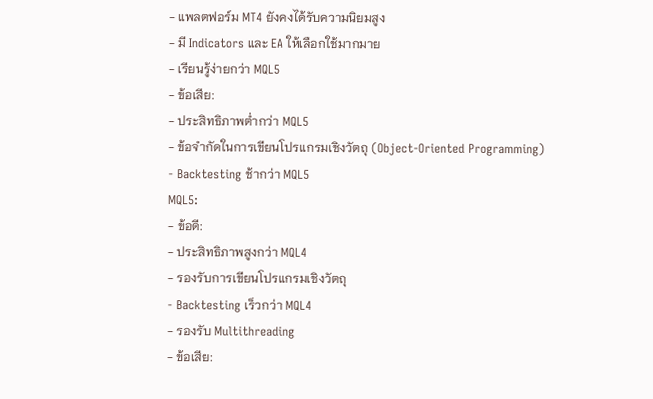- แพลตฟอร์ม MT4 ยังคงได้รับความนิยมสูง
- มี Indicators และ EA ให้เลือกใช้มากมาย
- เรียนรู้ง่ายกว่า MQL5
- ข้อเสีย:
- ประสิทธิภาพต่ำกว่า MQL5
- ข้อจำกัดในการเขียนโปรแกรมเชิงวัตถุ (Object-Oriented Programming)
- Backtesting ช้ากว่า MQL5
MQL5:
- ข้อดี:
- ประสิทธิภาพสูงกว่า MQL4
- รองรับการเขียนโปรแกรมเชิงวัตถุ
- Backtesting เร็วกว่า MQL4
- รองรับ Multithreading
- ข้อเสีย: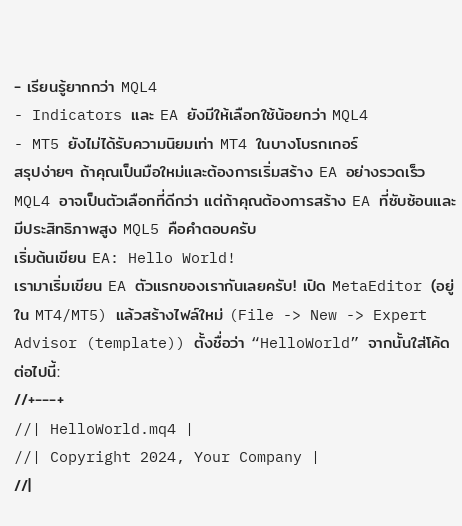- เรียนรู้ยากกว่า MQL4
- Indicators และ EA ยังมีให้เลือกใช้น้อยกว่า MQL4
- MT5 ยังไม่ได้รับความนิยมเท่า MT4 ในบางโบรกเกอร์
สรุปง่ายๆ ถ้าคุณเป็นมือใหม่และต้องการเริ่มสร้าง EA อย่างรวดเร็ว MQL4 อาจเป็นตัวเลือกที่ดีกว่า แต่ถ้าคุณต้องการสร้าง EA ที่ซับซ้อนและมีประสิทธิภาพสูง MQL5 คือคำตอบครับ
เริ่มต้นเขียน EA: Hello World!
เรามาเริ่มเขียน EA ตัวแรกของเรากันเลยครับ! เปิด MetaEditor (อยู่ใน MT4/MT5) แล้วสร้างไฟล์ใหม่ (File -> New -> Expert Advisor (template)) ตั้งชื่อว่า “HelloWorld” จากนั้นใส่โค้ดต่อไปนี้:
//+---+
//| HelloWorld.mq4 |
//| Copyright 2024, Your Company |
//|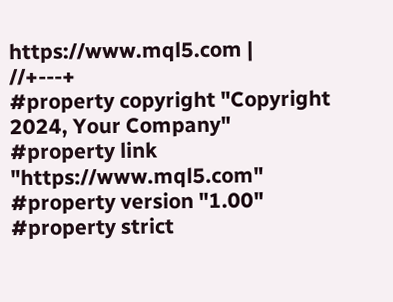https://www.mql5.com |
//+---+
#property copyright "Copyright 2024, Your Company"
#property link "https://www.mql5.com"
#property version "1.00"
#property strict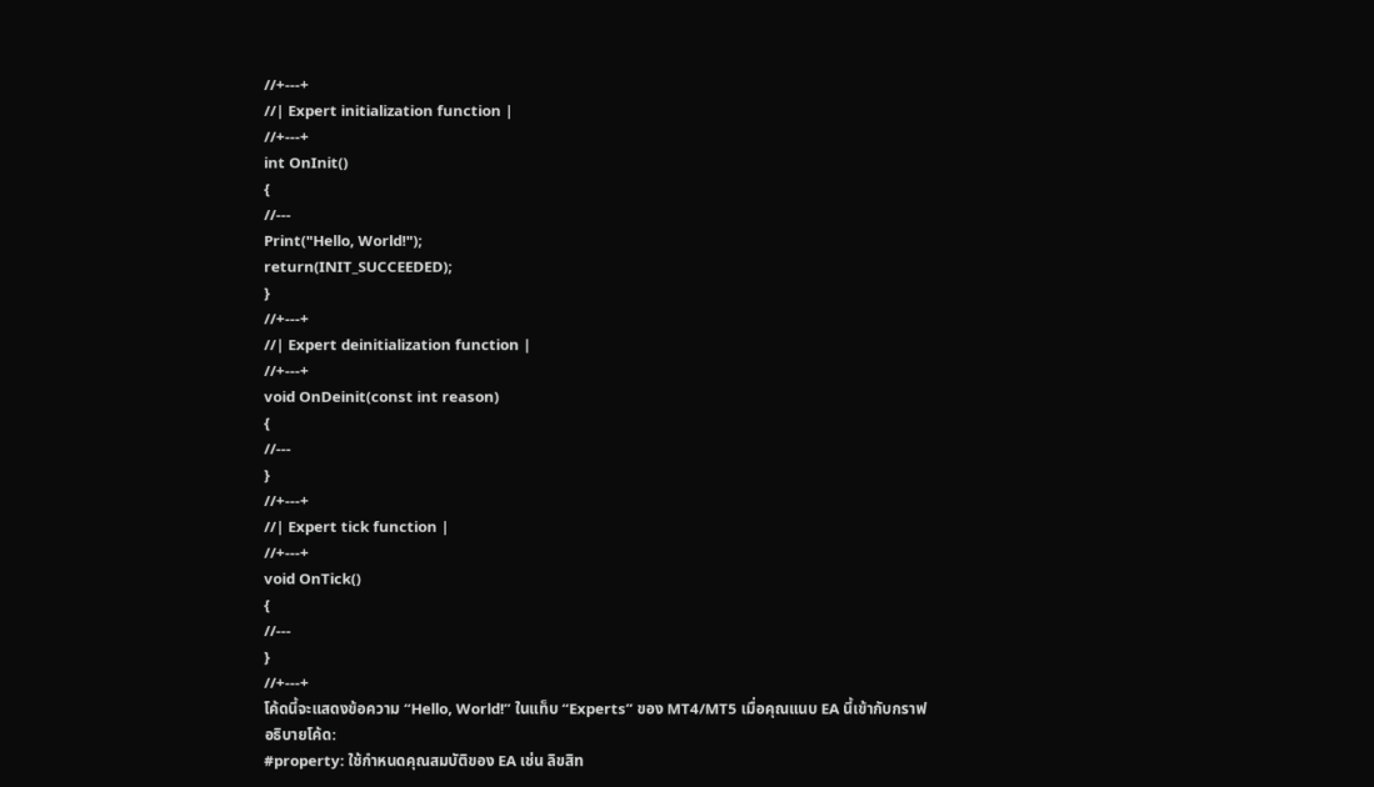//+---+
//| Expert initialization function |
//+---+
int OnInit()
{
//---
Print("Hello, World!");
return(INIT_SUCCEEDED);
}
//+---+
//| Expert deinitialization function |
//+---+
void OnDeinit(const int reason)
{
//---
}
//+---+
//| Expert tick function |
//+---+
void OnTick()
{
//---
}
//+---+
โค้ดนี้จะแสดงข้อความ “Hello, World!” ในแท็บ “Experts” ของ MT4/MT5 เมื่อคุณแนบ EA นี้เข้ากับกราฟ
อธิบายโค้ด:
#property: ใช้กำหนดคุณสมบัติของ EA เช่น ลิขสิท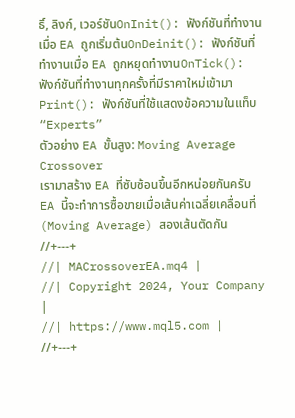ธิ์, ลิงก์, เวอร์ชันOnInit(): ฟังก์ชันที่ทำงานเมื่อ EA ถูกเริ่มต้นOnDeinit(): ฟังก์ชันที่ทำงานเมื่อ EA ถูกหยุดทำงานOnTick(): ฟังก์ชันที่ทำงานทุกครั้งที่มีราคาใหม่เข้ามาPrint(): ฟังก์ชันที่ใช้แสดงข้อความในแท็บ “Experts”
ตัวอย่าง EA ขั้นสูง: Moving Average Crossover
เรามาสร้าง EA ที่ซับซ้อนขึ้นอีกหน่อยกันครับ EA นี้จะทำการซื้อขายเมื่อเส้นค่าเฉลี่ยเคลื่อนที่ (Moving Average) สองเส้นตัดกัน
//+---+
//| MACrossoverEA.mq4 |
//| Copyright 2024, Your Company |
//| https://www.mql5.com |
//+---+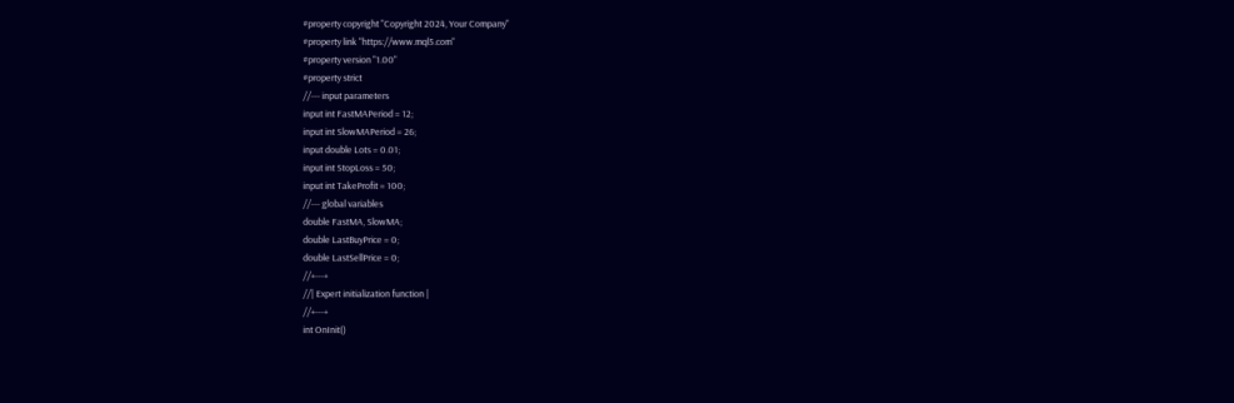#property copyright "Copyright 2024, Your Company"
#property link "https://www.mql5.com"
#property version "1.00"
#property strict
//--- input parameters
input int FastMAPeriod = 12;
input int SlowMAPeriod = 26;
input double Lots = 0.01;
input int StopLoss = 50;
input int TakeProfit = 100;
//--- global variables
double FastMA, SlowMA;
double LastBuyPrice = 0;
double LastSellPrice = 0;
//+---+
//| Expert initialization function |
//+---+
int OnInit()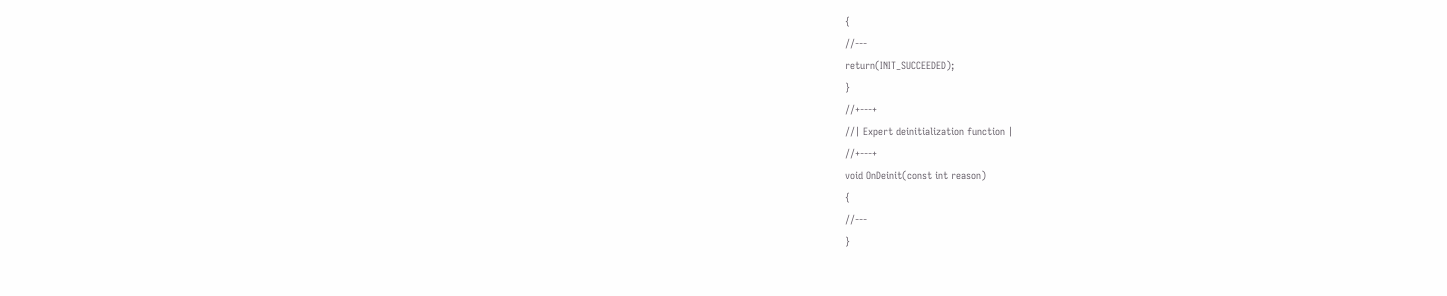{
//---
return(INIT_SUCCEEDED);
}
//+---+
//| Expert deinitialization function |
//+---+
void OnDeinit(const int reason)
{
//---
}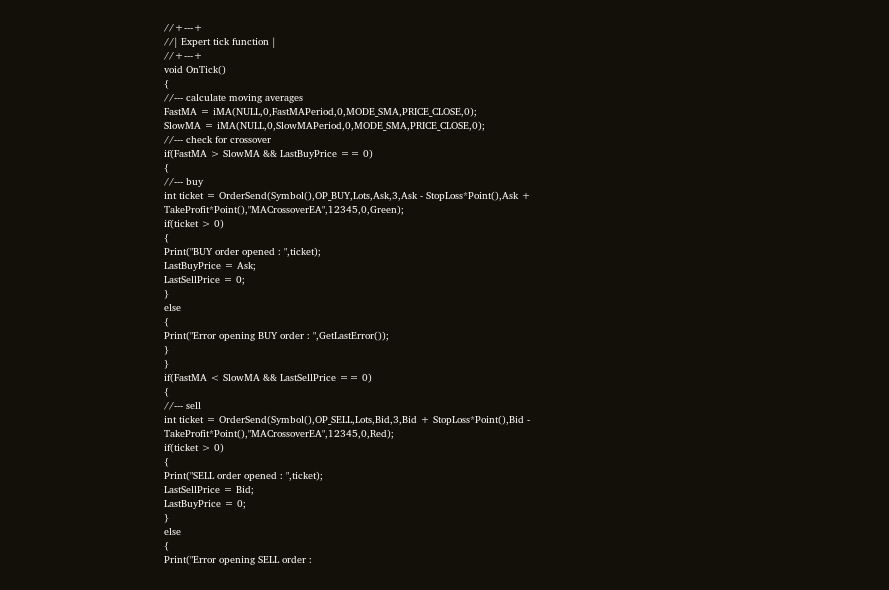//+---+
//| Expert tick function |
//+---+
void OnTick()
{
//--- calculate moving averages
FastMA = iMA(NULL,0,FastMAPeriod,0,MODE_SMA,PRICE_CLOSE,0);
SlowMA = iMA(NULL,0,SlowMAPeriod,0,MODE_SMA,PRICE_CLOSE,0);
//--- check for crossover
if(FastMA > SlowMA && LastBuyPrice == 0)
{
//--- buy
int ticket = OrderSend(Symbol(),OP_BUY,Lots,Ask,3,Ask - StopLoss*Point(),Ask + TakeProfit*Point(),"MACrossoverEA",12345,0,Green);
if(ticket > 0)
{
Print("BUY order opened : ",ticket);
LastBuyPrice = Ask;
LastSellPrice = 0;
}
else
{
Print("Error opening BUY order : ",GetLastError());
}
}
if(FastMA < SlowMA && LastSellPrice == 0)
{
//--- sell
int ticket = OrderSend(Symbol(),OP_SELL,Lots,Bid,3,Bid + StopLoss*Point(),Bid - TakeProfit*Point(),"MACrossoverEA",12345,0,Red);
if(ticket > 0)
{
Print("SELL order opened : ",ticket);
LastSellPrice = Bid;
LastBuyPrice = 0;
}
else
{
Print("Error opening SELL order :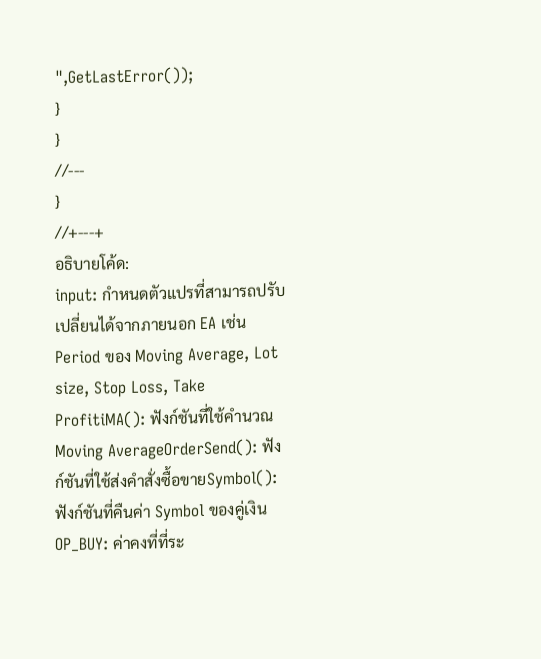",GetLastError());
}
}
//---
}
//+---+
อธิบายโค้ด:
input: กำหนดตัวแปรที่สามารถปรับเปลี่ยนได้จากภายนอก EA เช่น Period ของ Moving Average, Lot size, Stop Loss, Take ProfitiMA(): ฟังก์ชันที่ใช้คำนวณ Moving AverageOrderSend(): ฟังก์ชันที่ใช้ส่งคำสั่งซื้อขายSymbol(): ฟังก์ชันที่คืนค่า Symbol ของคู่เงินOP_BUY: ค่าคงที่ที่ระ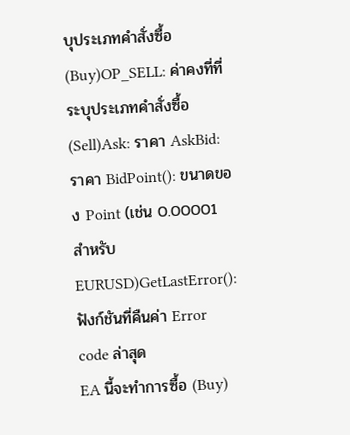บุประเภทคำสั่งซื้อ (Buy)OP_SELL: ค่าคงที่ที่ระบุประเภทคำสั่งซื้อ (Sell)Ask: ราคา AskBid: ราคา BidPoint(): ขนาดของ Point (เช่น 0.00001 สำหรับ EURUSD)GetLastError(): ฟังก์ชันที่คืนค่า Error code ล่าสุด
EA นี้จะทำการซื้อ (Buy)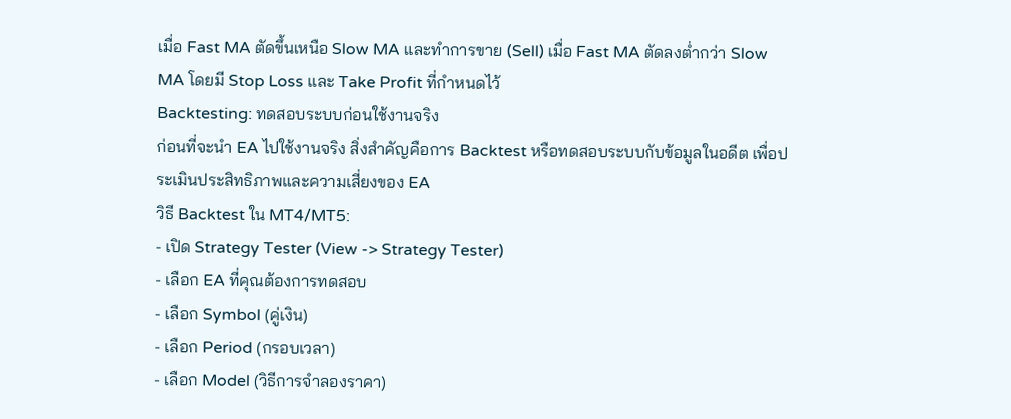เมื่อ Fast MA ตัดขึ้นเหนือ Slow MA และทำการขาย (Sell) เมื่อ Fast MA ตัดลงต่ำกว่า Slow MA โดยมี Stop Loss และ Take Profit ที่กำหนดไว้
Backtesting: ทดสอบระบบก่อนใช้งานจริง
ก่อนที่จะนำ EA ไปใช้งานจริง สิ่งสำคัญคือการ Backtest หรือทดสอบระบบกับข้อมูลในอดีต เพื่อประเมินประสิทธิภาพและความเสี่ยงของ EA
วิธี Backtest ใน MT4/MT5:
- เปิด Strategy Tester (View -> Strategy Tester)
- เลือก EA ที่คุณต้องการทดสอบ
- เลือก Symbol (คู่เงิน)
- เลือก Period (กรอบเวลา)
- เลือก Model (วิธีการจำลองราคา)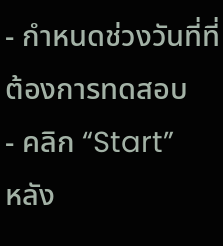- กำหนดช่วงวันที่ที่ต้องการทดสอบ
- คลิก “Start”
หลัง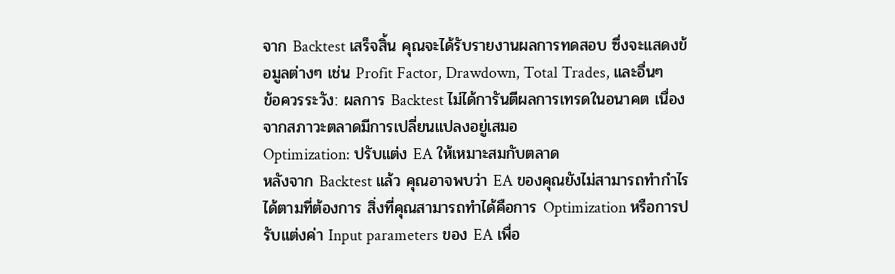จาก Backtest เสร็จสิ้น คุณจะได้รับรายงานผลการทดสอบ ซึ่งจะแสดงข้อมูลต่างๆ เช่น Profit Factor, Drawdown, Total Trades, และอื่นๆ
ข้อควรระวัง: ผลการ Backtest ไม่ได้การันตีผลการเทรดในอนาคต เนื่องจากสภาวะตลาดมีการเปลี่ยนแปลงอยู่เสมอ
Optimization: ปรับแต่ง EA ให้เหมาะสมกับตลาด
หลังจาก Backtest แล้ว คุณอาจพบว่า EA ของคุณยังไม่สามารถทำกำไรได้ตามที่ต้องการ สิ่งที่คุณสามารถทำได้คือการ Optimization หรือการปรับแต่งค่า Input parameters ของ EA เพื่อ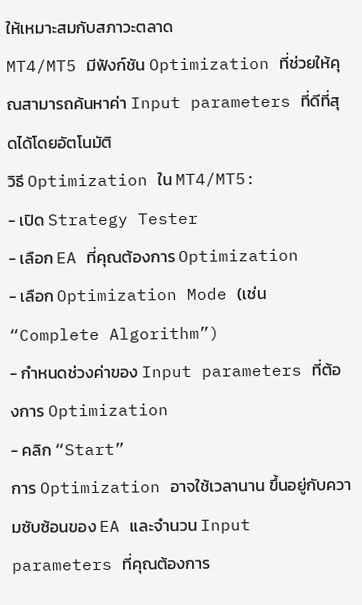ให้เหมาะสมกับสภาวะตลาด
MT4/MT5 มีฟังก์ชัน Optimization ที่ช่วยให้คุณสามารถค้นหาค่า Input parameters ที่ดีที่สุดได้โดยอัตโนมัติ
วิธี Optimization ใน MT4/MT5:
- เปิด Strategy Tester
- เลือก EA ที่คุณต้องการ Optimization
- เลือก Optimization Mode (เช่น “Complete Algorithm”)
- กำหนดช่วงค่าของ Input parameters ที่ต้องการ Optimization
- คลิก “Start”
การ Optimization อาจใช้เวลานาน ขึ้นอยู่กับความซับซ้อนของ EA และจำนวน Input parameters ที่คุณต้องการ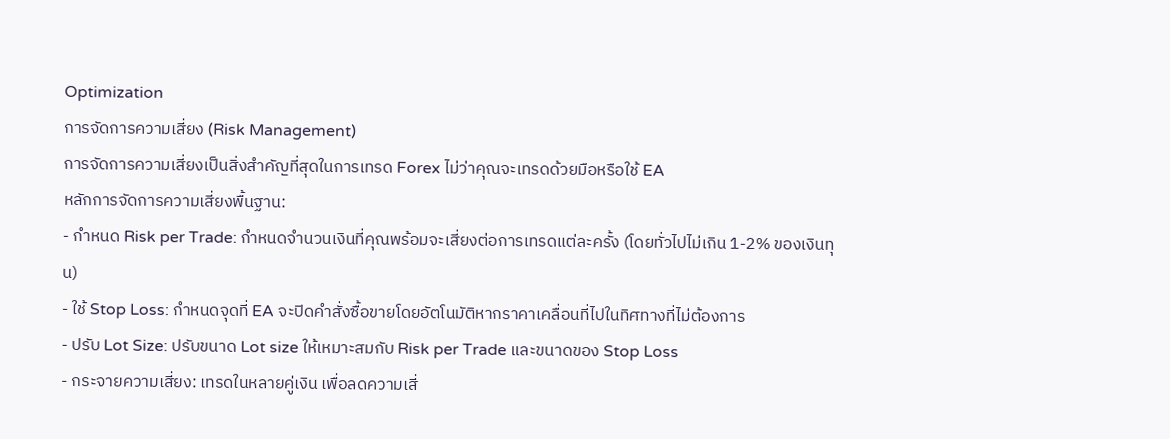Optimization
การจัดการความเสี่ยง (Risk Management)
การจัดการความเสี่ยงเป็นสิ่งสำคัญที่สุดในการเทรด Forex ไม่ว่าคุณจะเทรดด้วยมือหรือใช้ EA
หลักการจัดการความเสี่ยงพื้นฐาน:
- กำหนด Risk per Trade: กำหนดจำนวนเงินที่คุณพร้อมจะเสี่ยงต่อการเทรดแต่ละครั้ง (โดยทั่วไปไม่เกิน 1-2% ของเงินทุน)
- ใช้ Stop Loss: กำหนดจุดที่ EA จะปิดคำสั่งซื้อขายโดยอัตโนมัติหากราคาเคลื่อนที่ไปในทิศทางที่ไม่ต้องการ
- ปรับ Lot Size: ปรับขนาด Lot size ให้เหมาะสมกับ Risk per Trade และขนาดของ Stop Loss
- กระจายความเสี่ยง: เทรดในหลายคู่เงิน เพื่อลดความเสี่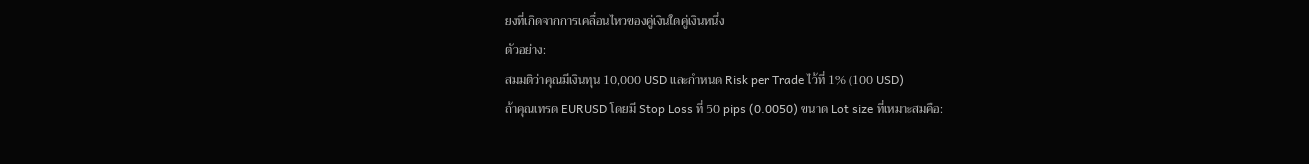ยงที่เกิดจากการเคลื่อนไหวของคู่เงินใดคู่เงินหนึ่ง
ตัวอย่าง:
สมมติว่าคุณมีเงินทุน 10,000 USD และกำหนด Risk per Trade ไว้ที่ 1% (100 USD)
ถ้าคุณเทรด EURUSD โดยมี Stop Loss ที่ 50 pips (0.0050) ขนาด Lot size ที่เหมาะสมคือ: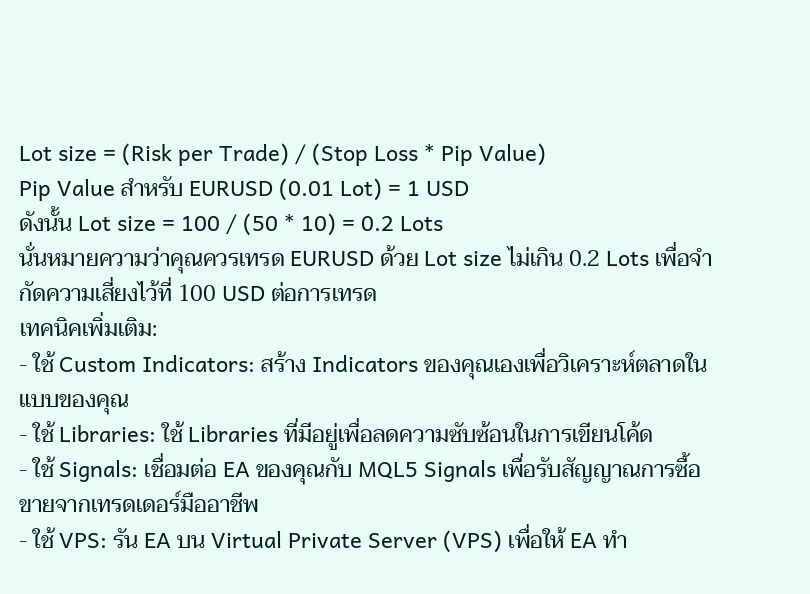Lot size = (Risk per Trade) / (Stop Loss * Pip Value)
Pip Value สำหรับ EURUSD (0.01 Lot) = 1 USD
ดังนั้น Lot size = 100 / (50 * 10) = 0.2 Lots
นั่นหมายความว่าคุณควรเทรด EURUSD ด้วย Lot size ไม่เกิน 0.2 Lots เพื่อจำกัดความเสี่ยงไว้ที่ 100 USD ต่อการเทรด
เทคนิคเพิ่มเติม:
- ใช้ Custom Indicators: สร้าง Indicators ของคุณเองเพื่อวิเคราะห์ตลาดในแบบของคุณ
- ใช้ Libraries: ใช้ Libraries ที่มีอยู่เพื่อลดความซับซ้อนในการเขียนโค้ด
- ใช้ Signals: เชื่อมต่อ EA ของคุณกับ MQL5 Signals เพื่อรับสัญญาณการซื้อขายจากเทรดเดอร์มืออาชีพ
- ใช้ VPS: รัน EA บน Virtual Private Server (VPS) เพื่อให้ EA ทำ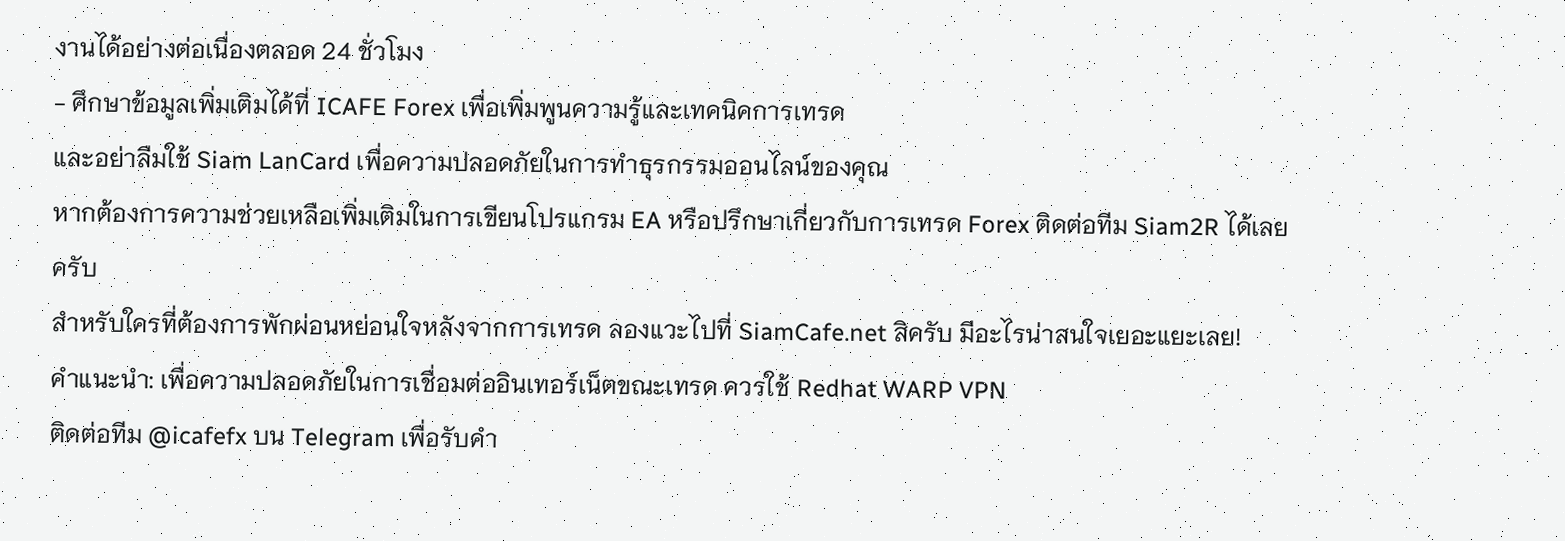งานได้อย่างต่อเนื่องตลอด 24 ชั่วโมง
- ศึกษาข้อมูลเพิ่มเติมได้ที่ ICAFE Forex เพื่อเพิ่มพูนความรู้และเทคนิคการเทรด
และอย่าลืมใช้ Siam LanCard เพื่อความปลอดภัยในการทำธุรกรรมออนไลน์ของคุณ
หากต้องการความช่วยเหลือเพิ่มเติมในการเขียนโปรแกรม EA หรือปรึกษาเกี่ยวกับการเทรด Forex ติดต่อทีม Siam2R ได้เลยครับ
สำหรับใครที่ต้องการพักผ่อนหย่อนใจหลังจากการเทรด ลองแวะไปที่ SiamCafe.net สิครับ มีอะไรน่าสนใจเยอะแยะเลย!
คำแนะนำ: เพื่อความปลอดภัยในการเชื่อมต่ออินเทอร์เน็ตขณะเทรด ควรใช้ Redhat WARP VPN
ติดต่อทีม @icafefx บน Telegram เพื่อรับคำ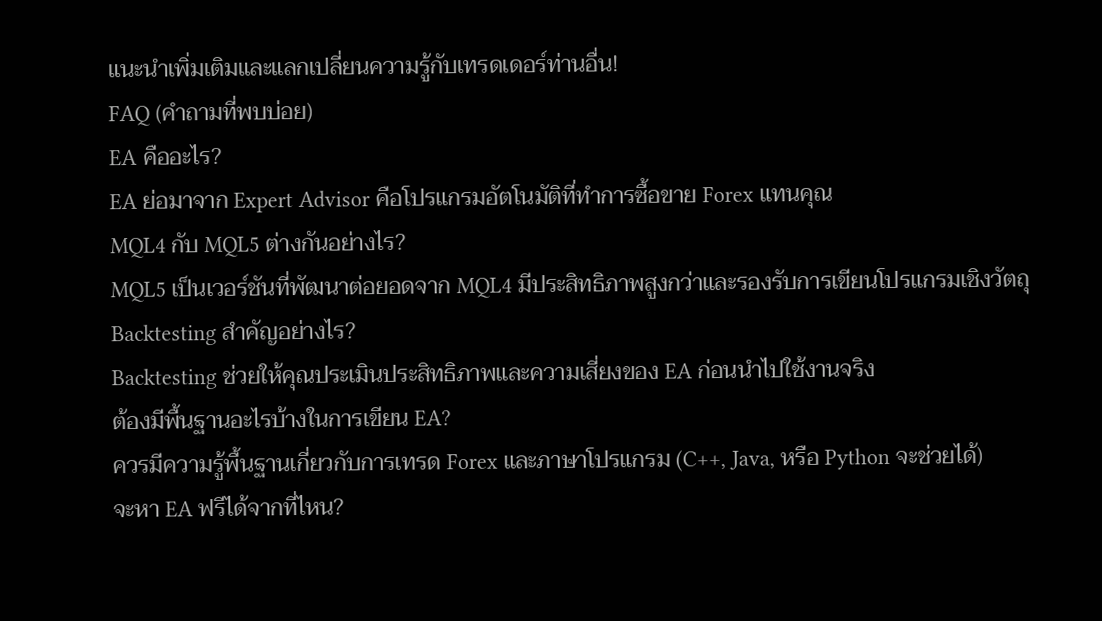แนะนำเพิ่มเติมและแลกเปลี่ยนความรู้กับเทรดเดอร์ท่านอื่น!
FAQ (คำถามที่พบบ่อย)
EA คืออะไร?
EA ย่อมาจาก Expert Advisor คือโปรแกรมอัตโนมัติที่ทำการซื้อขาย Forex แทนคุณ
MQL4 กับ MQL5 ต่างกันอย่างไร?
MQL5 เป็นเวอร์ชันที่พัฒนาต่อยอดจาก MQL4 มีประสิทธิภาพสูงกว่าและรองรับการเขียนโปรแกรมเชิงวัตถุ
Backtesting สำคัญอย่างไร?
Backtesting ช่วยให้คุณประเมินประสิทธิภาพและความเสี่ยงของ EA ก่อนนำไปใช้งานจริง
ต้องมีพื้นฐานอะไรบ้างในการเขียน EA?
ควรมีความรู้พื้นฐานเกี่ยวกับการเทรด Forex และภาษาโปรแกรม (C++, Java, หรือ Python จะช่วยได้)
จะหา EA ฟรีได้จากที่ไหน?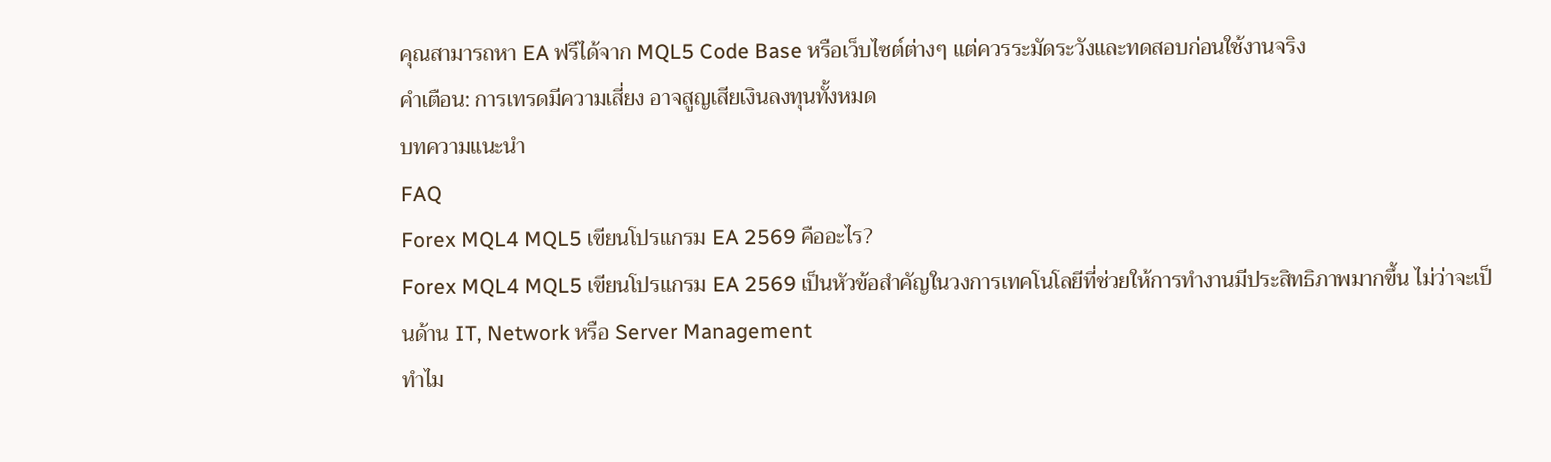คุณสามารถหา EA ฟรีได้จาก MQL5 Code Base หรือเว็บไซต์ต่างๆ แต่ควรระมัดระวังและทดสอบก่อนใช้งานจริง
คำเตือน: การเทรดมีความเสี่ยง อาจสูญเสียเงินลงทุนทั้งหมด
บทความแนะนำ
FAQ
Forex MQL4 MQL5 เขียนโปรแกรม EA 2569 คืออะไร?
Forex MQL4 MQL5 เขียนโปรแกรม EA 2569 เป็นหัวข้อสำคัญในวงการเทคโนโลยีที่ช่วยให้การทำงานมีประสิทธิภาพมากขึ้น ไม่ว่าจะเป็นด้าน IT, Network หรือ Server Management
ทำไม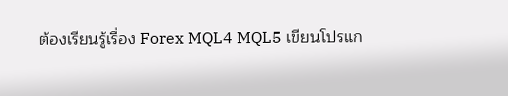ต้องเรียนรู้เรื่อง Forex MQL4 MQL5 เขียนโปรแก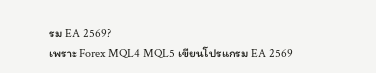รม EA 2569?
เพราะ Forex MQL4 MQL5 เขียนโปรแกรม EA 2569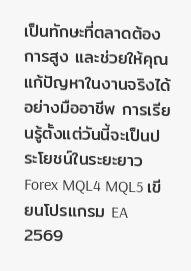เป็นทักษะที่ตลาดต้องการสูง และช่วยให้คุณแก้ปัญหาในงานจริงได้อย่างมืออาชีพ การเรียนรู้ตั้งแต่วันนี้จะเป็นประโยชน์ในระยะยาว
Forex MQL4 MQL5 เขียนโปรแกรม EA 2569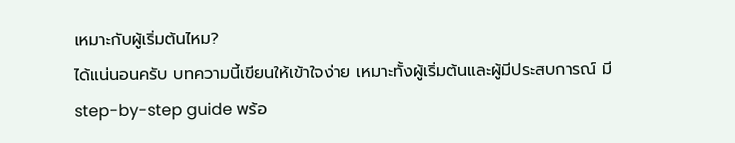เหมาะกับผู้เริ่มต้นไหม?
ได้แน่นอนครับ บทความนี้เขียนให้เข้าใจง่าย เหมาะทั้งผู้เริ่มต้นและผู้มีประสบการณ์ มี step-by-step guide พร้อ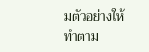มตัวอย่างให้ทำตาม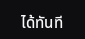ได้ทันที